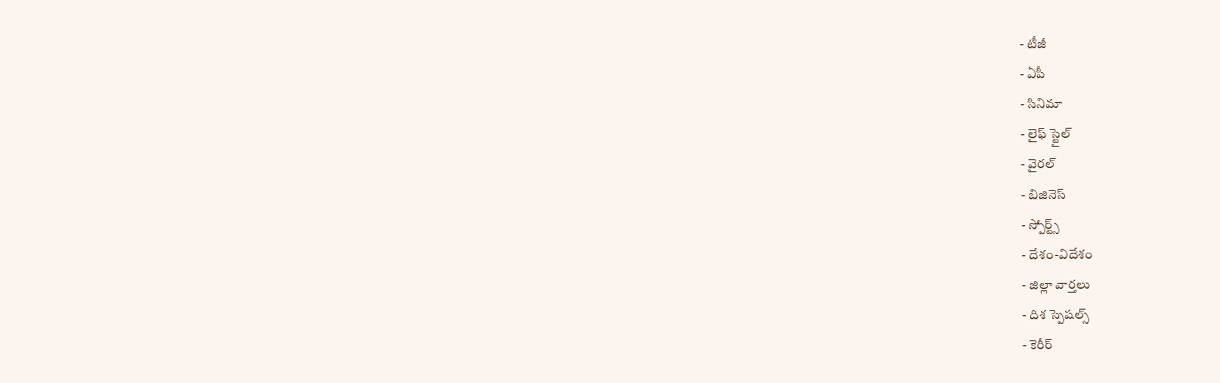- టీజీ
- ఏపీ
- సినిమా
- లైఫ్ స్టైల్
- వైరల్
- బిజినెస్
- స్పోర్ట్స్
- దేశం-విదేశం
- జిల్లా వార్తలు
- దిశ స్పెషల్స్
- కెరీర్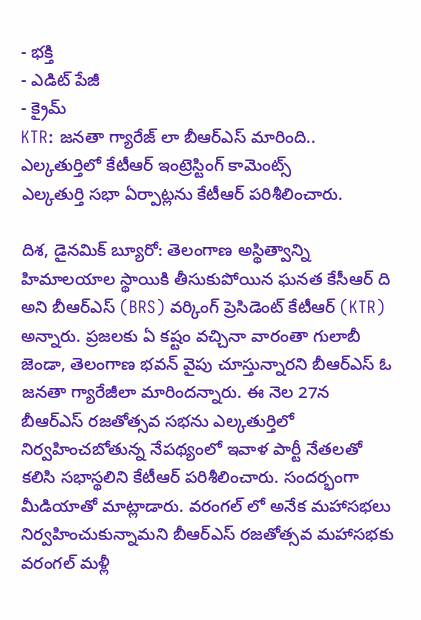- భక్తి
- ఎడిట్ పేజీ
- క్రైమ్
KTR: జనతా గ్యారేజ్ లా బీఆర్ఎస్ మారింది.. ఎల్కతుర్తిలో కేటీఆర్ ఇంట్రెస్టింగ్ కామెంట్స్
ఎల్కతుర్తి సభా ఏర్పాట్లను కేటీఆర్ పరిశీలించారు.

దిశ, డైనమిక్ బ్యూరో: తెలంగాణ అస్థిత్వాన్ని హిమాలయాల స్థాయికి తీసుకుపోయిన ఘనత కేసీఆర్ ది అని బీఆర్ఎస్ (BRS) వర్కింగ్ ప్రెసిడెంట్ కేటీఆర్ (KTR) అన్నారు. ప్రజలకు ఏ కష్టం వచ్చినా వారంతా గులాబీ జెండా, తెలంగాణ భవన్ వైపు చూస్తున్నారని బీఆర్ఎస్ ఓ జనతా గ్యారేజీలా మారిందన్నారు. ఈ నెల 27న బీఆర్ఎస్ రజతోత్సవ సభను ఎల్కతుర్తిలో నిర్వహించబోతున్న నేపథ్యంలో ఇవాళ పార్టీ నేతలతో కలిసి సభాస్థలిని కేటీఆర్ పరిశీలించారు. సందర్భంగా మీడియాతో మాట్లాడారు. వరంగల్ లో అనేక మహాసభలు నిర్వహించుకున్నామని బీఆర్ఎస్ రజతోత్సవ మహాసభకు వరంగల్ మళ్లీ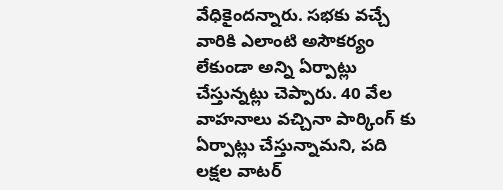వేధికైందన్నారు. సభకు వచ్చే వారికి ఎలాంటి అసౌకర్యం లేకుండా అన్ని ఏర్పాట్లు చేస్తున్నట్లు చెప్పారు. 40 వేల వాహనాలు వచ్చినా పార్కింగ్ కు ఏర్పాట్లు చేస్తున్నామని, పది లక్షల వాటర్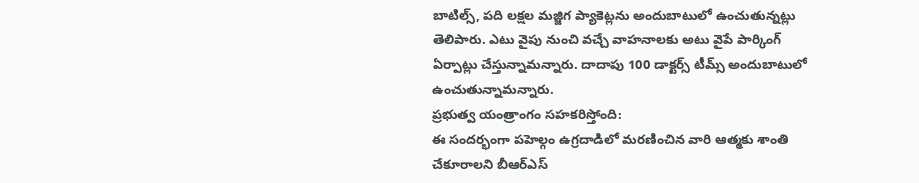బాటిల్స్, పది లక్షల మజ్జిగ ప్యాకెట్లను అందుబాటులో ఉంచుతున్నట్లు తెలిపారు. ఎటు వైపు నుంచి వచ్చే వాహనాలకు అటు వైపే పార్కింగ్ ఏర్పాట్లు చేస్తున్నామన్నారు. దాదాపు 100 డాక్టర్స్ టీమ్స్ అందుబాటులో ఉంచుతున్నామన్నారు.
ప్రభుత్వ యంత్రాంగం సహకరిస్తోంది:
ఈ సందర్భంగా పహెల్గం ఉగ్రదాడిలో మరణించిన వారి ఆత్మకు శాంతి చేకూరాలని బీఆర్ఎస్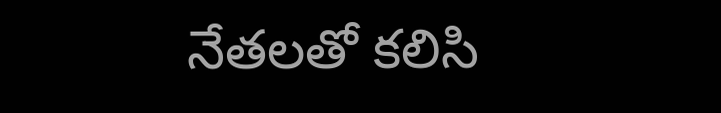నేతలతో కలిసి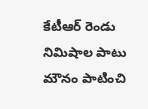కేటీఆర్ రెండు నిమిషాల పాటు మౌనం పాటించి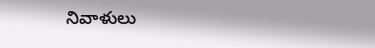నివాళులు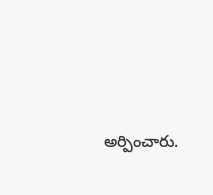అర్పించారు.